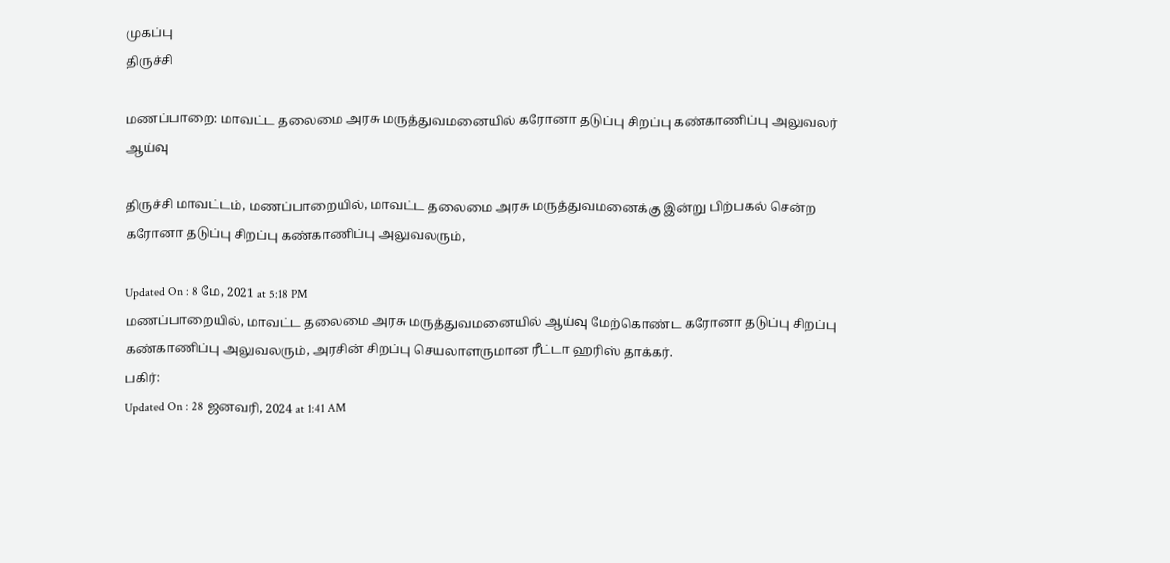முகப்பு
திருச்சி

மணப்பாறை: மாவட்ட தலைமை அரசு மருத்துவமனையில் கரோனா தடுப்பு சிறப்பு கண்காணிப்பு அலுவலர் ஆய்வு

திருச்சி மாவட்டம், மணப்பாறையில், மாவட்ட தலைமை அரசு மருத்துவமனைக்கு இன்று பிற்பகல் சென்ற கரோனா தடுப்பு சிறப்பு கண்காணிப்பு அலுவலரும்,

Updated On : 8 மே, 2021 at 5:18 PM
மணப்பாறையில், மாவட்ட தலைமை அரசு மருத்துவமனையில் ஆய்வு மேற்கொண்ட கரோனா தடுப்பு சிறப்பு கண்காணிப்பு அலுவலரும், அரசின் சிறப்பு செயலாளருமான ரீட்டா ஹரிஸ் தாக்கர்.
பகிர்:
Updated On : 28 ஜனவரி, 2024 at 1:41 AM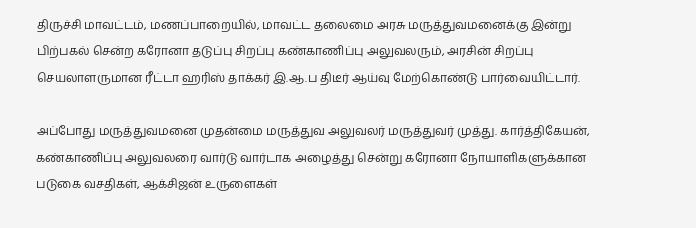திருச்சி மாவட்டம், மணப்பாறையில், மாவட்ட தலைமை அரசு மருத்துவமனைக்கு இன்று பிற்பகல் சென்ற கரோனா தடுப்பு சிறப்பு கண்காணிப்பு அலுவலரும், அரசின் சிறப்பு செயலாளருமான ரீட்டா ஹரிஸ் தாக்கர் இ.ஆ.ப திடீர் ஆய்வு மேற்கொண்டு பார்வையிட்டார்.

அப்போது மருத்துவமனை முதன்மை மருத்துவ அலுவலர் மருத்துவர் முத்து. கார்த்திகேயன், கண்காணிப்பு அலுவலரை வார்டு வார்டாக அழைத்து சென்று கரோனா நோயாளிகளுக்கான படுகை வசதிகள், ஆக்சிஜன் உருளைகள்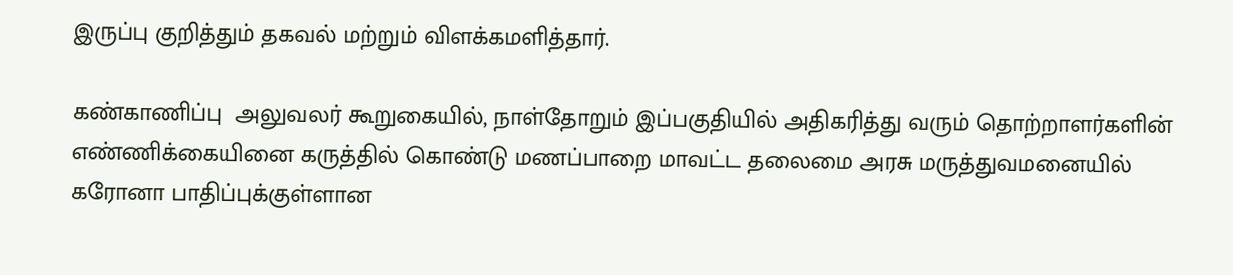இருப்பு குறித்தும் தகவல் மற்றும் விளக்கமளித்தார்.

கண்காணிப்பு  அலுவலர் கூறுகையில், நாள்தோறும் இப்பகுதியில் அதிகரித்து வரும் தொற்றாளர்களின் எண்ணிக்கையினை கருத்தில் கொண்டு மணப்பாறை மாவட்ட தலைமை அரசு மருத்துவமனையில் கரோனா பாதிப்புக்குள்ளான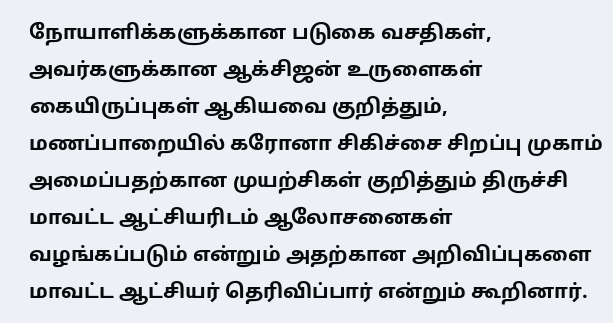நோயாளிக்களுக்கான படுகை வசதிகள், அவர்களுக்கான ஆக்சிஜன் உருளைகள் கையிருப்புகள் ஆகியவை குறித்தும், மணப்பாறையில் கரோனா சிகிச்சை சிறப்பு முகாம் அமைப்பதற்கான முயற்சிகள் குறித்தும் திருச்சி மாவட்ட ஆட்சியரிடம் ஆலோசனைகள் வழங்கப்படும் என்றும் அதற்கான அறிவிப்புகளை மாவட்ட ஆட்சியர் தெரிவிப்பார் என்றும் கூறினார்.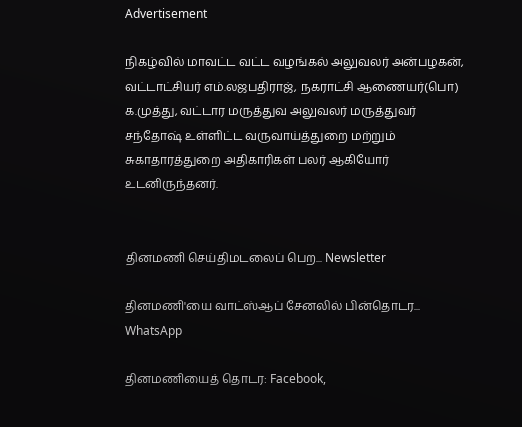Advertisement

நிகழ்வில் மாவட்ட வட்ட வழங்கல் அலுவலர் அன்பழகன், வட்டாட்சியர் எம்.லஜபதிராஜ், நகராட்சி ஆணையர்(பொ) க.முத்து, வட்டார மருத்துவ அலுவலர் மருத்துவர் சந்தோஷ் உள்ளிட்ட வருவாய்த்துறை மற்றும் சுகாதாரத்துறை அதிகாரிகள் பலர் ஆகியோர் உடனிருந்தனர்.


தினமணி செய்திமடலைப் பெற... Newsletter

தினமணி'யை வாட்ஸ்ஆப் சேனலில் பின்தொடர... WhatsApp

தினமணியைத் தொடர: Facebook,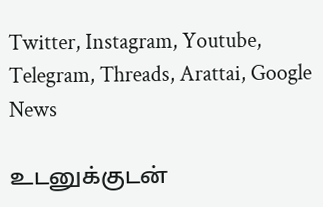Twitter, Instagram, Youtube, Telegram, Threads, Arattai, Google News

உடனுக்குடன்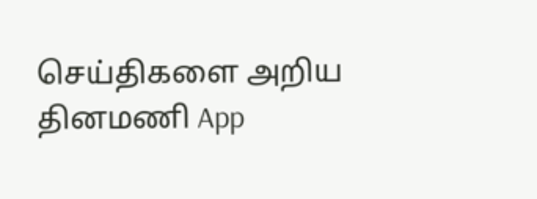செய்திகளை அறிய தினமணி App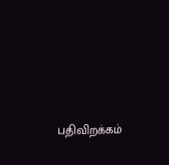பதிவிறக்கம்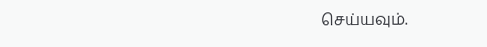செய்யவும்.